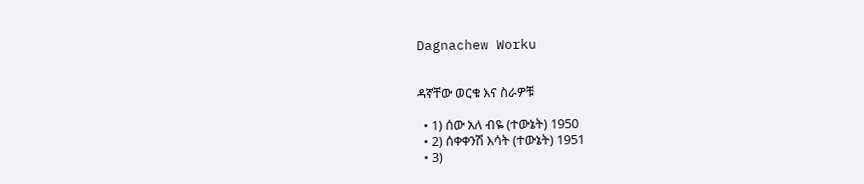Dagnachew Worku


ዳኛቸው ወርቁ እና ስራዎቹ

  • 1) ሰው አለ ብዬ (ተውኔት) 1950
  • 2) ሰቀቀንሽ እሳት (ተውኔት) 1951
  • 3)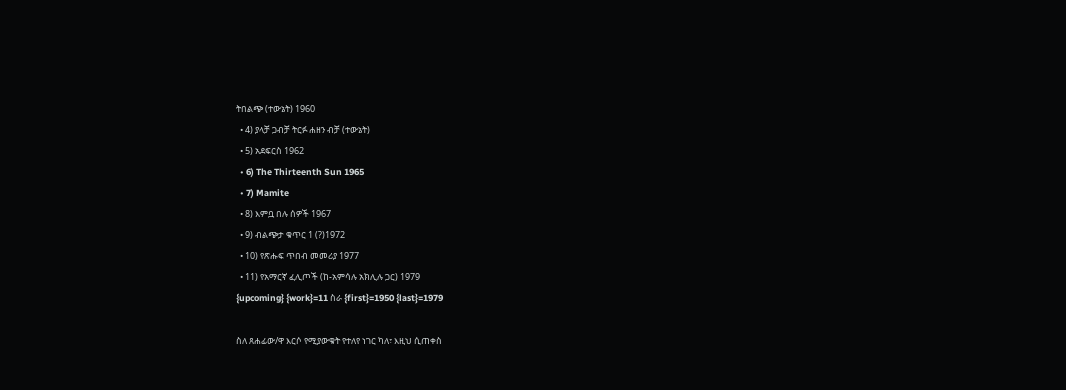ትበልጭ (ተውኔት) 1960
  • 4) ያላቻ ጋብቻ ትርፉ ሐዘን ብቻ (ተውኔት)
  • 5) አደፍርስ 1962
  • 6) The Thirteenth Sun 1965
  • 7) Mamite
  • 8) እምቧ በሉ ሰዎች 1967
  • 9) ብልጭታ ቁጥር 1 (?)1972
  • 10) የጽሑፍ ጥበብ መመሪያ 1977
  • 11) የአማርኛ ፈሊጦች (ከ-አምሳሉ አክሊሉ ጋር) 1979
{upcoming} {work}=11 ስራ {first}=1950 {last}=1979

ስለ ጸሐፊው/ዋ እርሶ የሚያውቁት የተለየ ነገር ካለ፣ እዚህ ሲጠቀስ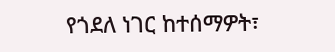የጎደለ ነገር ከተሰማዎት፣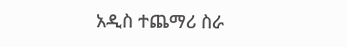አዲስ ተጨማሪ ስራ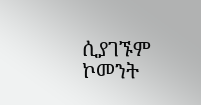ሲያገኙም ኮመንት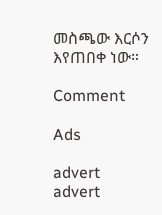መስጫው እርሶን እየጠበቀ ነው።

Comment

Ads

advert
advert